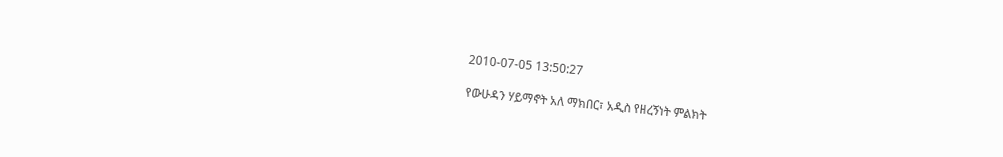2010-07-05 13:50:27

የውሁዳን ሃይማኖት አለ ማክበር፣ አዲስ የዘረኝነት ምልክት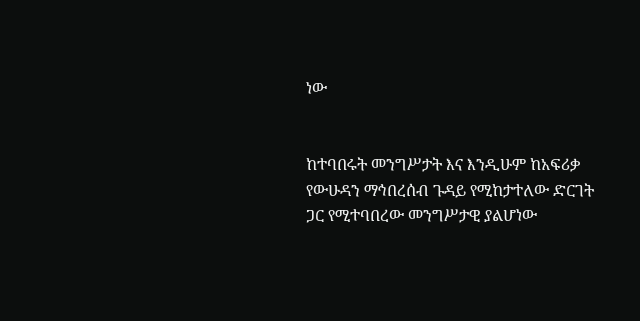ነው


ከተባበሩት መንግሥታት እና እንዲሁም ከአፍሪቃ የውሁዳን ማኅበረሰብ ጉዳይ የሚከታተለው ድርገት ጋር የሚተባበረው መንግሥታዊ ያልሆነው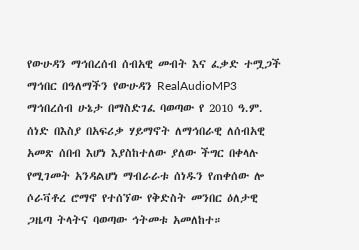የውሁዳን ማኅበረሰብ ሰብአዊ መብት እና ፈቃድ ተሟጋች ማኅበር በዓለማችን የውሁዳን RealAudioMP3 ማኅበረሰብ ሁኔታ በማስድገፈ ባወጣው የ 2010 ዓ.ም. ሰነድ በእስያ በአፍሪቃ ሃይማኖት ለማኅበራዊ ለሰብአዊ አመጽ ሰበብ እሆነ እያስከተለው ያለው ችግር በቀላሉ የሚገመት አንዳልሆነ ማብራራቱ ሰነዱን የጠቀሰው ሎ ሶራቫቶረ ሮማኖ የተሰኘው የቅድስት መንበር ዕለታዊ ጋዜጣ ትላትና ባወጣው ኅትመቱ አመለከተ።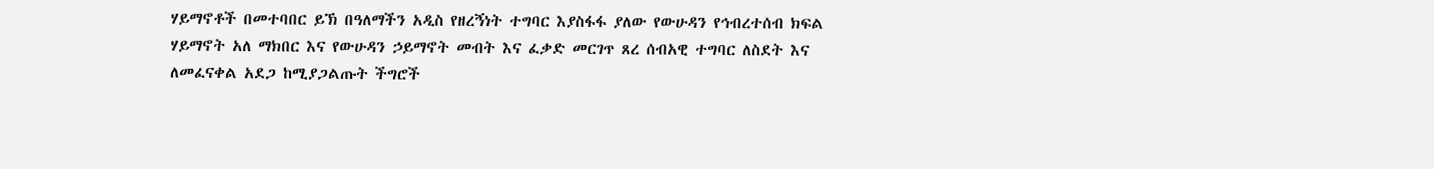ሃይማኖቶች በመተባበር ይኽ በዓለማችን አዲስ የዘረኝነት ተግባር እያስፋፋ ያለው የውሁዳን የኅብረተሰብ ክፍል ሃይማኖት አለ ማክበር እና የውሁዳን ኃይማኖት መብት እና ፈቃድ መርገጥ ጸረ ሰብአዊ ተግባር ለስደት እና ለመፈናቀል አደጋ ከሚያጋልጡት ችግሮች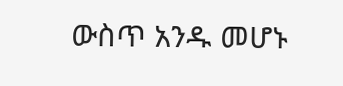ውስጥ አንዱ መሆኑ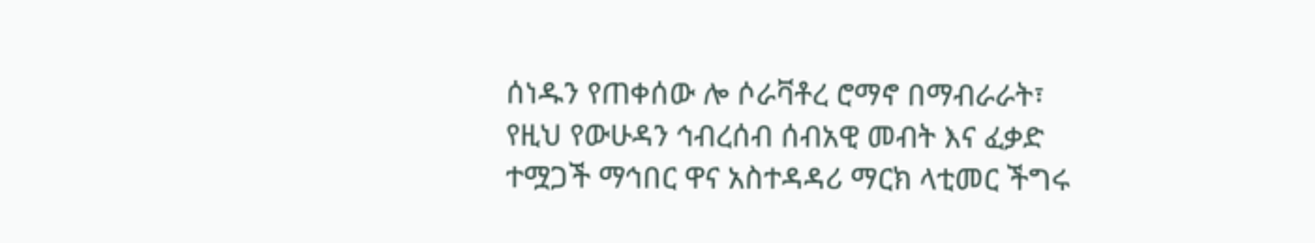ሰነዱን የጠቀሰው ሎ ሶራቫቶረ ሮማኖ በማብራራት፣ የዚህ የውሁዳን ኅብረሰብ ሰብአዊ መብት እና ፈቃድ ተሟጋች ማኅበር ዋና አስተዳዳሪ ማርክ ላቲመር ችግሩ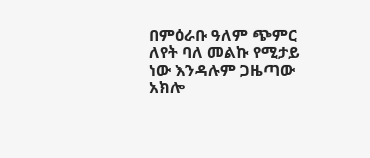በምዕራቡ ዓለም ጭምር ለየት ባለ መልኩ የሚታይ ነው እንዳሉም ጋዜጣው አክሎ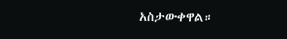አስታውቀዋል።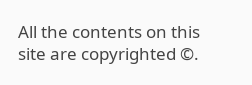All the contents on this site are copyrighted ©.